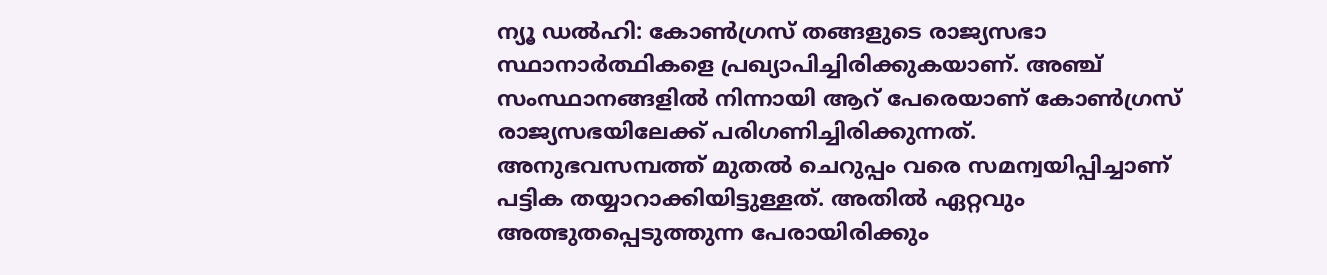ന്യൂ ഡൽഹി: കോൺഗ്രസ് തങ്ങളുടെ രാജ്യസഭാ സ്ഥാനാർത്ഥികളെ പ്രഖ്യാപിച്ചിരിക്കുകയാണ്. അഞ്ച് സംസ്ഥാനങ്ങളിൽ നിന്നായി ആറ് പേരെയാണ് കോൺഗ്രസ് രാജ്യസഭയിലേക്ക് പരിഗണിച്ചിരിക്കുന്നത്. അനുഭവസമ്പത്ത് മുതൽ ചെറുപ്പം വരെ സമന്വയിപ്പിച്ചാണ് പട്ടിക തയ്യാറാക്കിയിട്ടുള്ളത്. അതിൽ ഏറ്റവും അത്ഭുതപ്പെടുത്തുന്ന പേരായിരിക്കും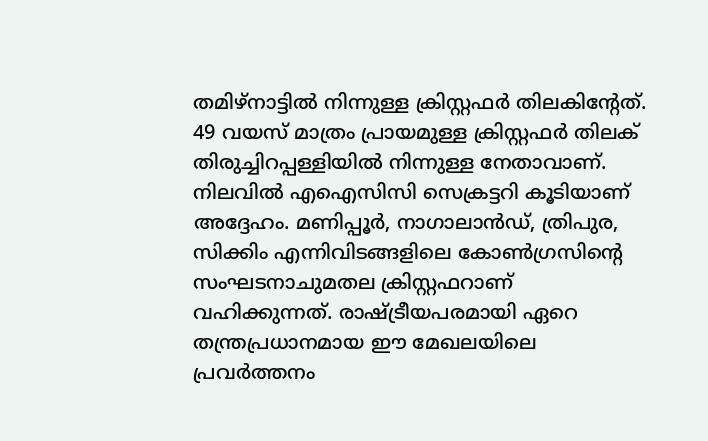തമിഴ്നാട്ടിൽ നിന്നുള്ള ക്രിസ്റ്റഫർ തിലകിന്റേത്.
49 വയസ് മാത്രം പ്രായമുള്ള ക്രിസ്റ്റഫർ തിലക് തിരുച്ചിറപ്പള്ളിയിൽ നിന്നുള്ള നേതാവാണ്. നിലവിൽ എഐസിസി സെക്രട്ടറി കൂടിയാണ് അദ്ദേഹം. മണിപ്പൂർ, നാഗാലാൻഡ്, ത്രിപുര, സിക്കിം എന്നിവിടങ്ങളിലെ കോൺഗ്രസിന്റെ സംഘടനാചുമതല ക്രിസ്റ്റഫറാണ് വഹിക്കുന്നത്. രാഷ്ട്രീയപരമായി ഏറെ തന്ത്രപ്രധാനമായ ഈ മേഖലയിലെ പ്രവർത്തനം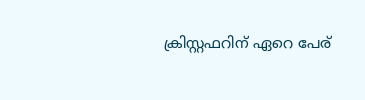ക്രിസ്റ്റഫറിന് ഏറെ പേര്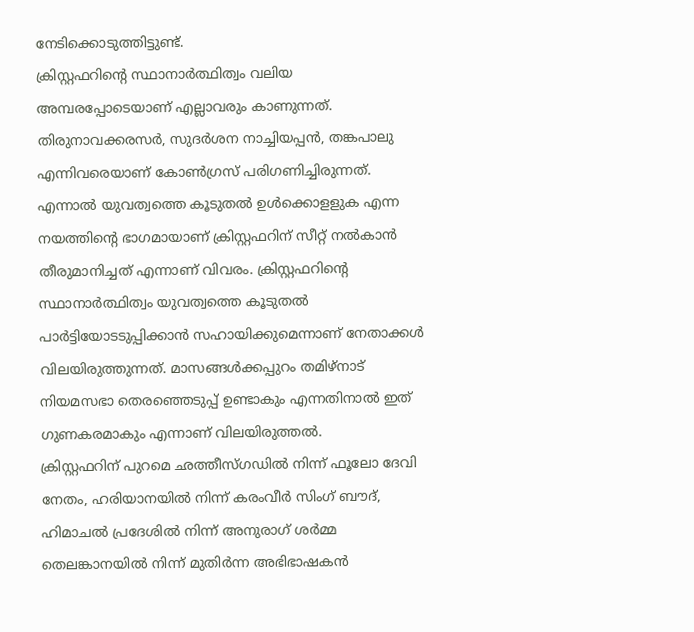നേടിക്കൊടുത്തിട്ടുണ്ട്.
ക്രിസ്റ്റഫറിന്റെ സ്ഥാനാർത്ഥിത്വം വലിയ അമ്പരപ്പോടെയാണ് എല്ലാവരും കാണുന്നത്. തിരുനാവക്കരസർ, സുദർശന നാച്ചിയപ്പൻ, തങ്കപാലു എന്നിവരെയാണ് കോൺഗ്രസ് പരിഗണിച്ചിരുന്നത്. എന്നാൽ യുവത്വത്തെ കൂടുതൽ ഉൾക്കൊളളുക എന്ന നയത്തിന്റെ ഭാഗമായാണ് ക്രിസ്റ്റഫറിന് സീറ്റ് നൽകാൻ തീരുമാനിച്ചത് എന്നാണ് വിവരം. ക്രിസ്റ്റഫറിന്റെ സ്ഥാനാർത്ഥിത്വം യുവത്വത്തെ കൂടുതൽ പാർട്ടിയോടടുപ്പിക്കാൻ സഹായിക്കുമെന്നാണ് നേതാക്കൾ വിലയിരുത്തുന്നത്. മാസങ്ങൾക്കപ്പുറം തമിഴ്നാട് നിയമസഭാ തെരഞ്ഞെടുപ്പ് ഉണ്ടാകും എന്നതിനാൽ ഇത് ഗുണകരമാകും എന്നാണ് വിലയിരുത്തൽ.
ക്രിസ്റ്റഫറിന് പുറമെ ഛത്തീസ്ഗഡിൽ നിന്ന് ഫൂലോ ദേവി നേതം, ഹരിയാനയിൽ നിന്ന് കരംവീർ സിംഗ് ബൗദ്, ഹിമാചൽ പ്രദേശിൽ നിന്ന് അനുരാഗ് ശർമ്മ തെലങ്കാനയിൽ നിന്ന് മുതിർന്ന അഭിഭാഷകൻ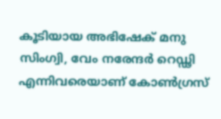കൂടിയായ അഭിഷേക് മനു സിംഗ്വി, വേം നരേന്ദർ റെഡ്ഢി എന്നിവരെയാണ് കോൺഗ്രസ്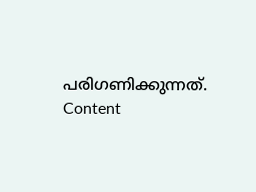പരിഗണിക്കുന്നത്.
Content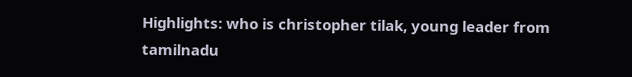Highlights: who is christopher tilak, young leader from tamilnadu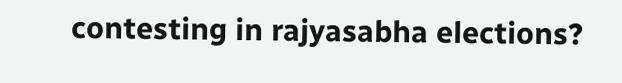contesting in rajyasabha elections?